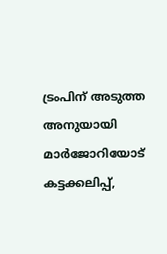ട്രംപിന് അടുത്ത അനുയായി മാര്‍ജോറിയോട് കട്ടക്കലിപ്പ്,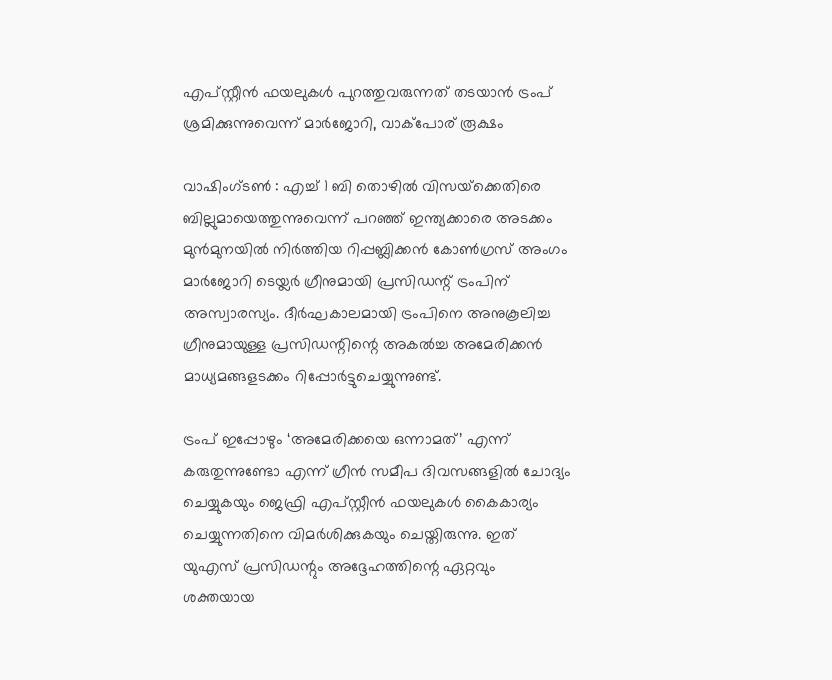എപ്സ്റ്റീന്‍ ഫയലുകള്‍ പുറത്തുവരുന്നത് തടയാന്‍ ട്രംപ് ശ്രമിക്കുന്നുവെന്ന് മാര്‍ജോറി, വാക്‌പോര് രൂക്ഷം

വാഷിംഗ്ടണ്‍ : എച്ച് 1 ബി തൊഴില്‍ വിസയ്‌ക്കെതിരെ ബില്ലുമായെത്തുന്നുവെന്ന് പറഞ്ഞ് ഇന്ത്യക്കാരെ അടക്കം മുന്‍മുനയില്‍ നിര്‍ത്തിയ റിപ്പബ്ലിക്കന്‍ കോണ്‍ഗ്രസ് അംഗം മാര്‍ജോറി ടെയ്ലര്‍ ഗ്രീനുമായി പ്രസിഡന്റ് ട്രംപിന് അസ്വാരസ്യം. ദീര്‍ഘകാലമായി ട്രംപിനെ അനുകൂലിച്ച ഗ്രീനുമായുള്ള പ്രസിഡന്റിന്റെ അകല്‍ച്ച അമേരിക്കന്‍ മാധ്യമങ്ങളടക്കം റിപ്പോര്‍ട്ടുചെയ്യുന്നുണ്ട്.

ട്രംപ് ഇപ്പോഴും ‘അമേരിക്കയെ ഒന്നാമത്’ എന്ന് കരുതുന്നുണ്ടോ എന്ന് ഗ്രീന്‍ സമീപ ദിവസങ്ങളില്‍ ചോദ്യം ചെയ്യുകയും ജെഫ്രി എപ്സ്റ്റീന്‍ ഫയലുകള്‍ കൈകാര്യം ചെയ്യുന്നതിനെ വിമര്‍ശിക്കുകയും ചെയ്തിരുന്നു. ഇത് യുഎസ് പ്രസിഡന്റും അദ്ദേഹത്തിന്റെ ഏറ്റവും ശക്തയായ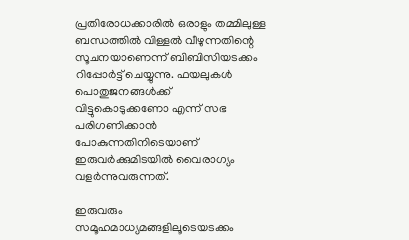പ്രതിരോധക്കാരില്‍ ഒരാളും തമ്മിലുള്ള ബന്ധത്തില്‍ വിള്ളല്‍ വീഴുന്നതിന്റെ സൂചനയാണെന്ന് ബിബിസിയടക്കം റിപ്പോര്‍ട്ട് ചെയ്യുന്നു. ഫയലുകള്‍ പൊതുജനങ്ങള്‍ക്ക് വിട്ടുകൊടുക്കണോ എന്ന് സഭ പരിഗണിക്കാന്‍ പോകുന്നതിനിടെയാണ് ഇരുവര്‍ക്കുമിടയില്‍ വൈരാഗ്യം വളര്‍ന്നുവരുന്നത്.

ഇരുവരും സമൂഹമാധ്യമങ്ങളിലൂടെയടക്കം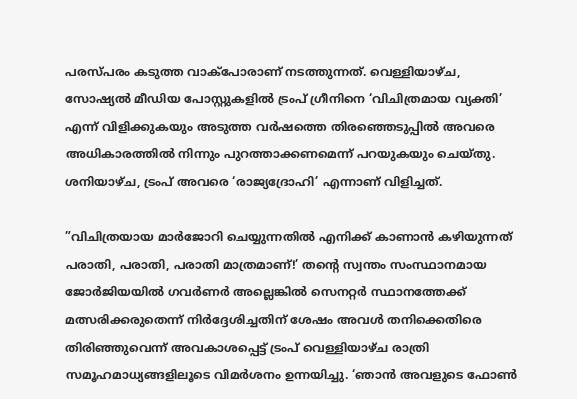പരസ്പരം കടുത്ത വാക്‌പോരാണ് നടത്തുന്നത്. വെള്ളിയാഴ്ച, സോഷ്യല്‍ മീഡിയ പോസ്റ്റുകളില്‍ ട്രംപ് ഗ്രീനിനെ ‘വിചിത്രമായ വ്യക്തി’ എന്ന് വിളിക്കുകയും അടുത്ത വര്‍ഷത്തെ തിരഞ്ഞെടുപ്പില്‍ അവരെ അധികാരത്തില്‍ നിന്നും പുറത്താക്കണമെന്ന് പറയുകയും ചെയ്തു. ശനിയാഴ്ച, ട്രംപ് അവരെ ‘രാജ്യദ്രോഹി’ എന്നാണ് വിളിച്ചത്.

”വിചിത്രയായ മാര്‍ജോറി ചെയ്യുന്നതില്‍ എനിക്ക് കാണാന്‍ കഴിയുന്നത് പരാതി, പരാതി, പരാതി മാത്രമാണ്!’ തന്റെ സ്വന്തം സംസ്ഥാനമായ ജോര്‍ജിയയില്‍ ഗവര്‍ണര്‍ അല്ലെങ്കില്‍ സെനറ്റര്‍ സ്ഥാനത്തേക്ക് മത്സരിക്കരുതെന്ന് നിര്‍ദ്ദേശിച്ചതിന് ശേഷം അവള്‍ തനിക്കെതിരെ തിരിഞ്ഞുവെന്ന് അവകാശപ്പെട്ട് ട്രംപ് വെള്ളിയാഴ്ച രാത്രി സമൂഹമാധ്യങ്ങളിലൂടെ വിമര്‍ശനം ഉന്നയിച്ചു. ‘ഞാന്‍ അവളുടെ ഫോണ്‍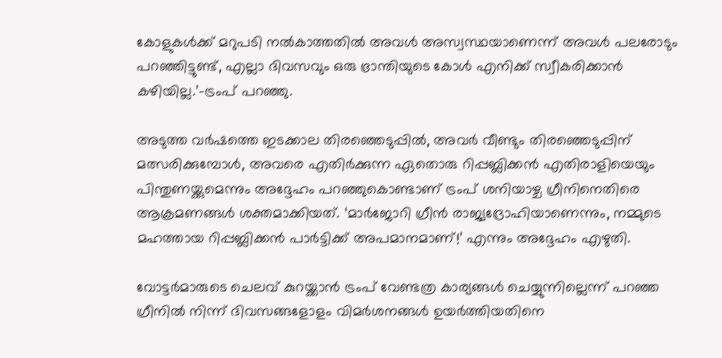കോളുകള്‍ക്ക് മറുപടി നല്‍കാത്തതില്‍ അവള്‍ അസ്വസ്ഥയാണെന്ന് അവള്‍ പലരോടും പറഞ്ഞിട്ടുണ്ട്, എല്ലാ ദിവസവും ഒരു ഭ്രാന്തിയുടെ കോള്‍ എനിക്ക് സ്വീകരിക്കാന്‍ കഴിയില്ല.’-ട്രംപ് പറഞ്ഞു.

അടുത്ത വര്‍ഷത്തെ ഇടക്കാല തിരഞ്ഞെടുപ്പില്‍, അവര്‍ വീണ്ടും തിരഞ്ഞെടുപ്പിന് മത്സരിക്കുമ്പോള്‍, അവരെ എതിര്‍ക്കുന്ന ഏതൊരു റിപ്പബ്ലിക്കന്‍ എതിരാളിയെയും പിന്തുണയ്ക്കുമെന്നും അദ്ദേഹം പറഞ്ഞുകൊണ്ടാണ് ട്രംപ് ശനിയാഴ്ച ഗ്രീനിനെതിരെ ആക്രമണങ്ങള്‍ ശക്തമാക്കിയത്. ‘മാര്‍ജോറി ഗ്രീന്‍ രാജ്യദ്രോഹിയാണെന്നും, നമ്മുടെ മഹത്തായ റിപ്പബ്ലിക്കന്‍ പാര്‍ട്ടിക്ക് അപമാനമാണ്!’ എന്നും അദ്ദേഹം എഴുതി.

വോട്ടര്‍മാരുടെ ചെലവ് കുറയ്ക്കാന്‍ ട്രംപ് വേണ്ടത്ര കാര്യങ്ങള്‍ ചെയ്യുന്നില്ലെന്ന് പറഞ്ഞ ഗ്രീനില്‍ നിന്ന് ദിവസങ്ങളോളം വിമര്‍ശനങ്ങള്‍ ഉയര്‍ത്തിയതിനെ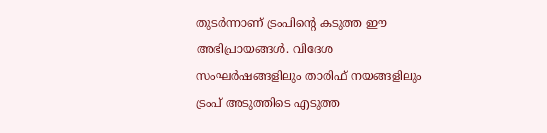തുടര്‍ന്നാണ് ട്രംപിന്റെ കടുത്ത ഈ അഭിപ്രായങ്ങള്‍. വിദേശ സംഘര്‍ഷങ്ങളിലും താരിഫ് നയങ്ങളിലും ട്രംപ് അടുത്തിടെ എടുത്ത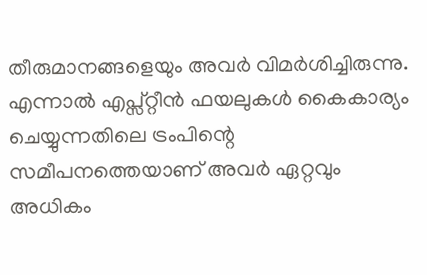തീരുമാനങ്ങളെയും അവര്‍ വിമര്‍ശിച്ചിരുന്നു. എന്നാല്‍ എപ്സ്റ്റീന്‍ ഫയലുകള്‍ കൈകാര്യം ചെയ്യുന്നതിലെ ട്രംപിന്റെ സമീപനത്തെയാണ് അവര്‍ ഏറ്റവും അധികം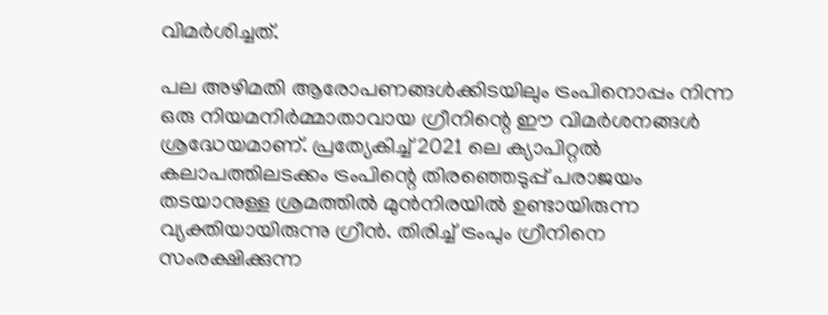വിമര്‍ശിച്ചത്.

പല അഴിമതി ആരോപണങ്ങള്‍ക്കിടയിലും ട്രംപിനൊപ്പം നിന്ന ഒരു നിയമനിര്‍മ്മാതാവായ ഗ്രീനിന്റെ ഈ വിമര്‍ശനങ്ങള്‍ ശ്രദ്ധേയമാണ്. പ്രത്യേകിച്ച് 2021 ലെ ക്യാപിറ്റല്‍ കലാപത്തിലടക്കം ട്രംപിന്റെ തിരഞ്ഞെടുപ്പ് പരാജയം തടയാനുള്ള ശ്രമത്തില്‍ മുന്‍നിരയില്‍ ഉണ്ടായിരുന്ന വ്യക്തിയായിരുന്നു ഗ്രീന്‍. തിരിച്ച് ട്രംപും ഗ്രീനിനെ സംരക്ഷിക്കുന്ന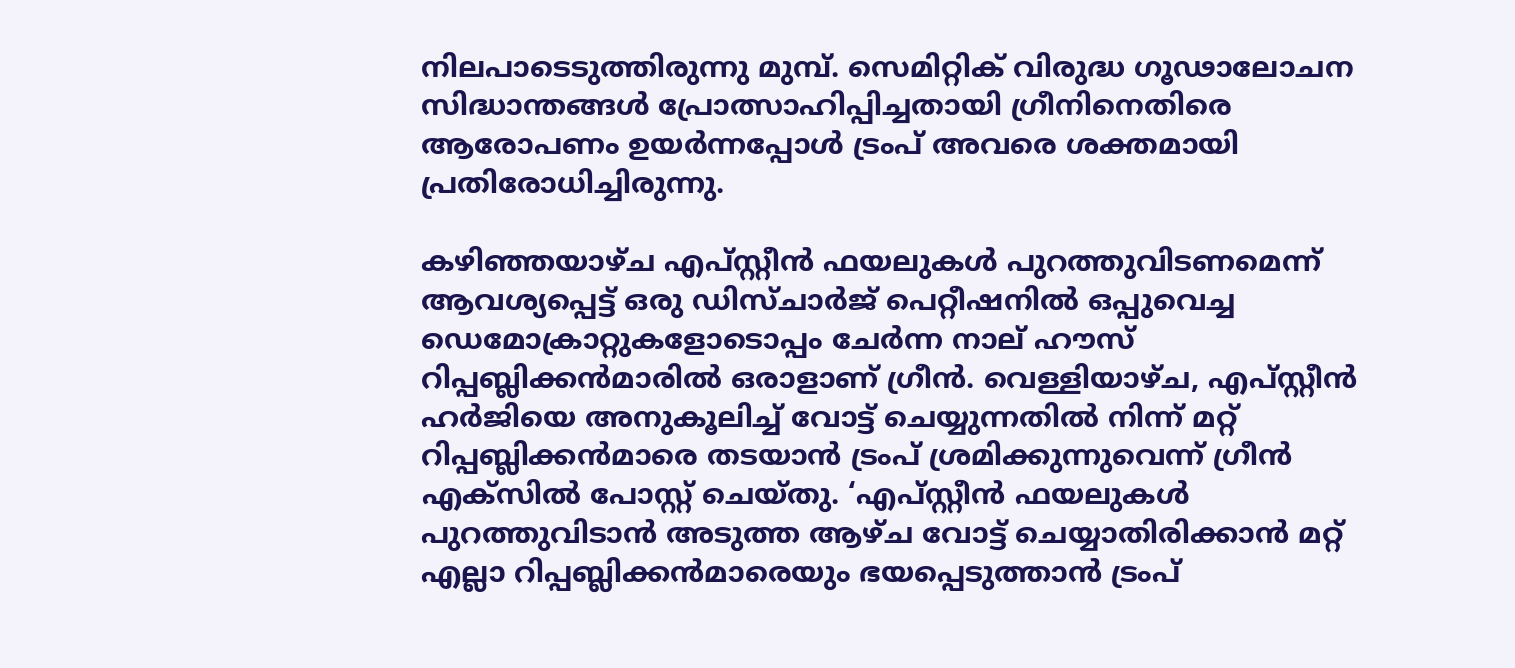നിലപാടെടുത്തിരുന്നു മുമ്പ്. സെമിറ്റിക് വിരുദ്ധ ഗൂഢാലോചന സിദ്ധാന്തങ്ങള്‍ പ്രോത്സാഹിപ്പിച്ചതായി ഗ്രീനിനെതിരെ ആരോപണം ഉയര്‍ന്നപ്പോള്‍ ട്രംപ് അവരെ ശക്തമായി പ്രതിരോധിച്ചിരുന്നു.

കഴിഞ്ഞയാഴ്ച എപ്സ്റ്റീന്‍ ഫയലുകള്‍ പുറത്തുവിടണമെന്ന് ആവശ്യപ്പെട്ട് ഒരു ഡിസ്ചാര്‍ജ് പെറ്റീഷനില്‍ ഒപ്പുവെച്ച ഡെമോക്രാറ്റുകളോടൊപ്പം ചേര്‍ന്ന നാല് ഹൗസ് റിപ്പബ്ലിക്കന്‍മാരില്‍ ഒരാളാണ് ഗ്രീന്‍. വെള്ളിയാഴ്ച, എപ്സ്റ്റീന്‍ ഹര്‍ജിയെ അനുകൂലിച്ച് വോട്ട് ചെയ്യുന്നതില്‍ നിന്ന് മറ്റ് റിപ്പബ്ലിക്കന്‍മാരെ തടയാന്‍ ട്രംപ് ശ്രമിക്കുന്നുവെന്ന് ഗ്രീന്‍ എക്സില്‍ പോസ്റ്റ് ചെയ്തു. ‘എപ്സ്റ്റീന്‍ ഫയലുകള്‍ പുറത്തുവിടാന്‍ അടുത്ത ആഴ്ച വോട്ട് ചെയ്യാതിരിക്കാന്‍ മറ്റ് എല്ലാ റിപ്പബ്ലിക്കന്‍മാരെയും ഭയപ്പെടുത്താന്‍ ട്രംപ്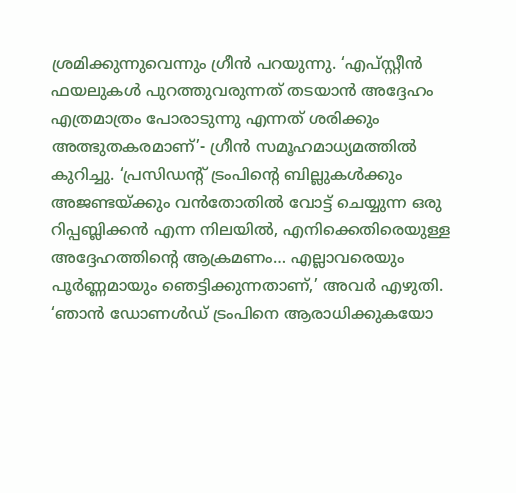ശ്രമിക്കുന്നുവെന്നും ഗ്രീന്‍ പറയുന്നു. ‘എപ്സ്റ്റീന്‍ ഫയലുകള്‍ പുറത്തുവരുന്നത് തടയാന്‍ അദ്ദേഹം എത്രമാത്രം പോരാടുന്നു എന്നത് ശരിക്കും അത്ഭുതകരമാണ്’- ഗ്രീന്‍ സമൂഹമാധ്യമത്തില്‍ കുറിച്ചു. ‘പ്രസിഡന്റ് ട്രംപിന്റെ ബില്ലുകള്‍ക്കും അജണ്ടയ്ക്കും വന്‍തോതില്‍ വോട്ട് ചെയ്യുന്ന ഒരു റിപ്പബ്ലിക്കന്‍ എന്ന നിലയില്‍, എനിക്കെതിരെയുള്ള അദ്ദേഹത്തിന്റെ ആക്രമണം… എല്ലാവരെയും പൂര്‍ണ്ണമായും ഞെട്ടിക്കുന്നതാണ്,’ അവര്‍ എഴുതി. ‘ഞാന്‍ ഡോണള്‍ഡ് ട്രംപിനെ ആരാധിക്കുകയോ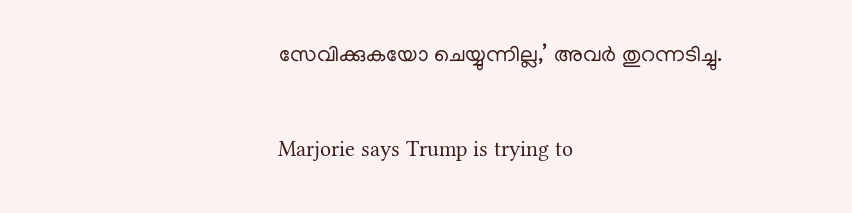സേവിക്കുകയോ ചെയ്യുന്നില്ല,’ അവര്‍ തുറന്നടിച്ചു.

Marjorie says Trump is trying to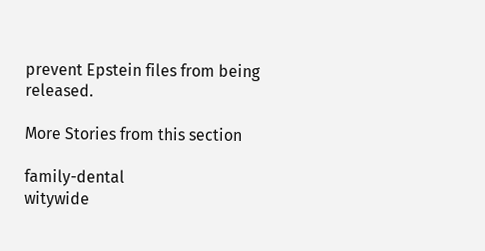prevent Epstein files from being released.

More Stories from this section

family-dental
witywide